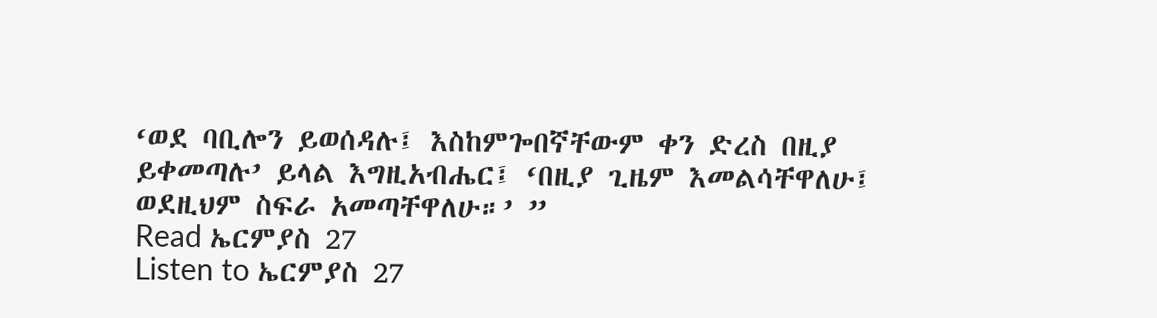‘ወደ ባቢሎን ይወሰዳሉ፤ እስከምጐበኛቸውም ቀን ድረስ በዚያ ይቀመጣሉ’ ይላል እግዚአብሔር፤ ‘በዚያ ጊዜም እመልሳቸዋለሁ፤ ወደዚህም ስፍራ አመጣቸዋለሁ።’ ”
Read ኤርምያስ 27
Listen to ኤርምያስ 27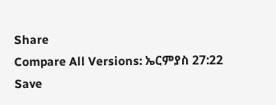Share
Compare All Versions: ኤርምያስ 27:22
Save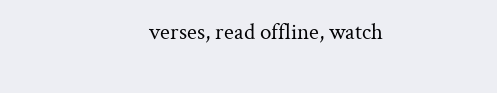verses, read offline, watch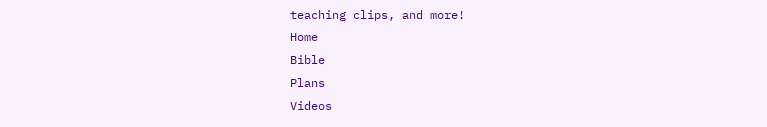teaching clips, and more!
Home
Bible
Plans
Videos